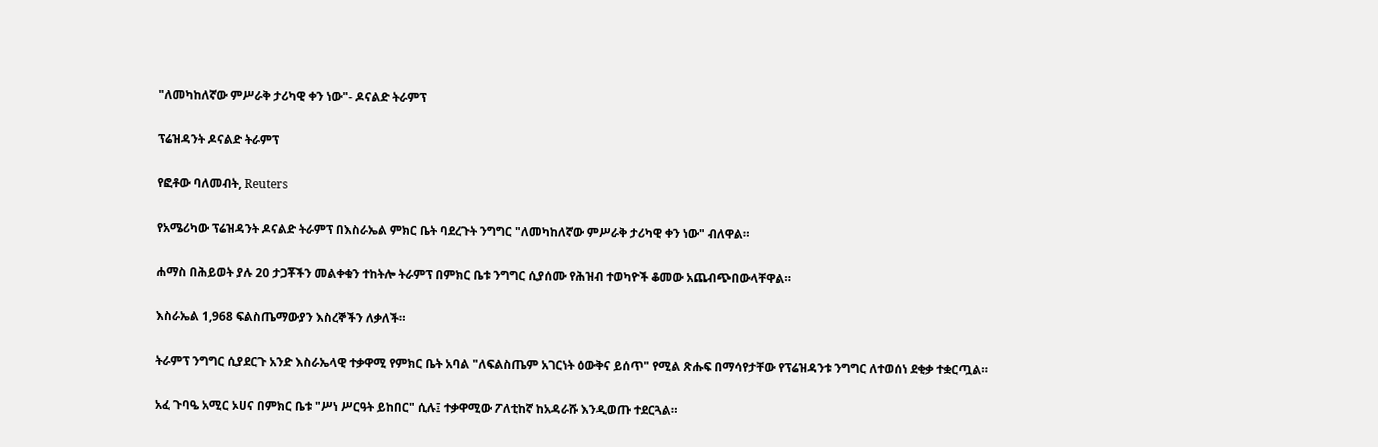"ለመካከለኛው ምሥራቅ ታሪካዊ ቀን ነው"- ዶናልድ ትራምፕ

ፕሬዝዳንት ዶናልድ ትራምፕ

የፎቶው ባለመብት, Reuters

የአሜሪካው ፕሬዝዳንት ዶናልድ ትራምፕ በእስራኤል ምክር ቤት ባደረጉት ንግግር "ለመካከለኛው ምሥራቅ ታሪካዊ ቀን ነው" ብለዋል።

ሐማስ በሕይወት ያሉ 20 ታጋቾችን መልቀቁን ተከትሎ ትራምፕ በምክር ቤቱ ንግግር ሲያሰሙ የሕዝብ ተወካዮች ቆመው አጨብጭበውላቸዋል።

እስራኤል 1,968 ፍልስጤማውያን እስረኞችን ለቃለች።

ትራምፕ ንግግር ሲያደርጉ አንድ እስራኤላዊ ተቃዋሚ የምክር ቤት አባል "ለፍልስጤም አገርነት ዕውቅና ይሰጥ" የሚል ጽሑፍ በማሳየታቸው የፕሬዝዳንቱ ንግግር ለተወሰነ ደቂቃ ተቋርጧል።

አፈ ጉባዔ አሚር ኦሀና በምክር ቤቱ "ሥነ ሥርዓት ይከበር" ሲሉ፤ ተቃዋሚው ፖለቲከኛ ከአዳራሹ እንዲወጡ ተደርጓል።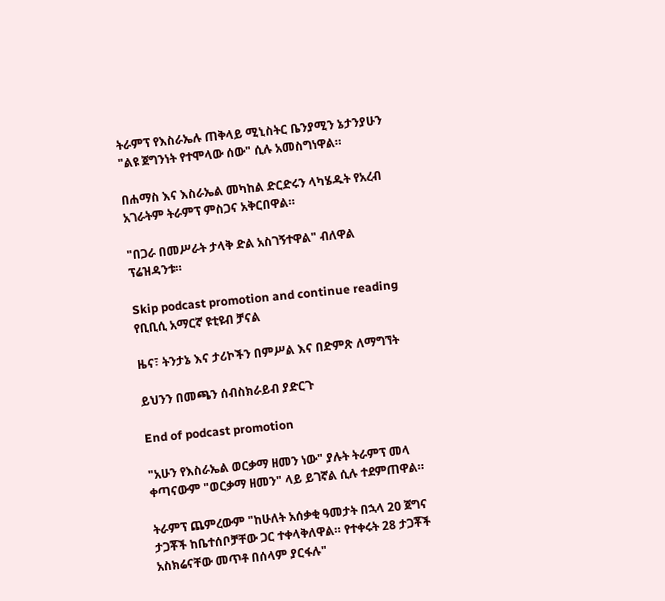ትራምፕ የእስራኤሉ ጠቅላይ ሚኒስትር ቤንያሚን ኔታንያሁን "ልዩ ጀግንነት የተሞላው ሰው" ሲሉ አመስግነዋል።

በሐማስ እና እስራኤል መካከል ድርድሩን ላካሄዱት የአረብ አገራትም ትራምፕ ምስጋና አቅርበዋል።

"በጋራ በመሥራት ታላቅ ድል አስገኝተዋል" ብለዋል ፕሬዝዳንቱ።

Skip podcast promotion and continue reading
የቢቢሲ አማርኛ ዩቲዩብ ቻናል

ዜና፣ ትንታኔ እና ታሪኮችን በምሥል እና በድምጽ ለማግኘት

ይህንን በመጫን ሰብስክራይብ ያድርጉ

End of podcast promotion

"አሁን የእስራኤል ወርቃማ ዘመን ነው" ያሉት ትራምፕ መላ ቀጣናውም "ወርቃማ ዘመን" ላይ ይገኛል ሲሉ ተደምጠዋል።

ትራምፕ ጨምረውም "ከሁለት አሰቃቂ ዓመታት በኋላ 20 ጀግና ታጋቾች ከቤተሰቦቻቸው ጋር ተቀላቅለዋል። የተቀሩት 28 ታጋቾች አስክሬናቸው መጥቶ በሰላም ያርፋሉ"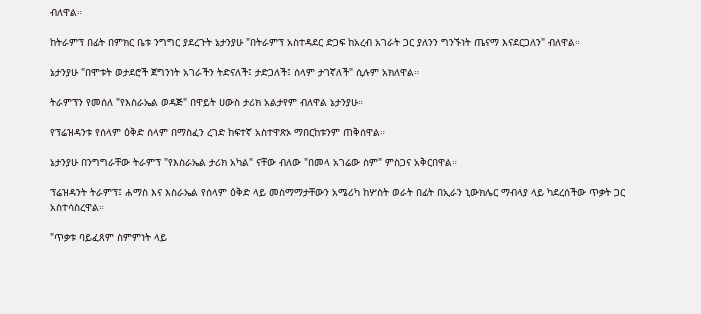ብለዋል።

ከትራምፕ በፊት በምክር ቤቱ ንግግር ያደረጉት ኔታንያሁ "በትራምፕ አስተዳደር ድጋፍ ከአረብ አገራት ጋር ያለንን ግንኙነት ጤናማ እናደርጋለን" ብለዋል።

ኔታንያሁ "በሞቱት ወታደሮች ጀግንነት አገራችን ትድናለች፤ ታድጋለች፤ ሰላም ታገኛለች" ሲሉም አክለዋል።

ትራምፕን የመሰለ "የእስራኤል ወዳጅ" በዋይት ሀውስ ታሪክ አልታየም ብለዋል ኔታንያሁ።

የፕሬዝዳንቱ የሰላም ዕቅድ ሰላም በማስፈን ረገድ ከፍተኛ አስተዋጽኦ ማበርከቱንም ጠቅሰዋል።

ኔታንያሁ በንግግራቸው ትራምፕ "የእስራኤል ታሪክ አካል" ናቸው ብለው "በመላ አገሬው ስም" ምስጋና አቅርበዋል።

ፕሬዝዳንት ትራምፕ፤ ሐማስ እና እስራኤል የሰላም ዕቅድ ላይ መስማማታቸውን አሜሪካ ከሦስት ወራት በፊት በኢራን ኒውክሌር ማብላያ ላይ ካደረሰችው ጥቃት ጋር አስተሳስረዋል።

"ጥቃቱ ባይፈጸም ስምምነት ላይ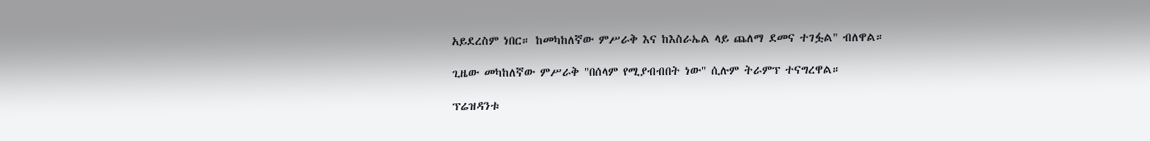አይደረስም ነበር። ከመካከለኛው ምሥራቅ እና ከእስራኤል ላይ ጨለማ ደመና ተገፏል" ብለዋል።

ጊዜው መካከለኛው ምሥራቅ "በሰላም የሚያብብበት ነው" ሲሉም ትራምፕ ተናግረዋል።

ፕሬዝዳንቱ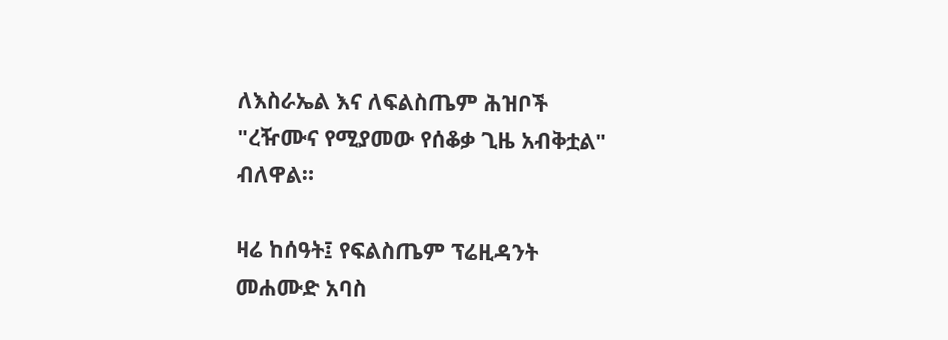ለእስራኤል እና ለፍልስጤም ሕዝቦች "ረዥሙና የሚያመው የሰቆቃ ጊዜ አብቅቷል" ብለዋል።

ዛሬ ከሰዓት፤ የፍልስጤም ፕሬዚዳንት መሐሙድ አባስ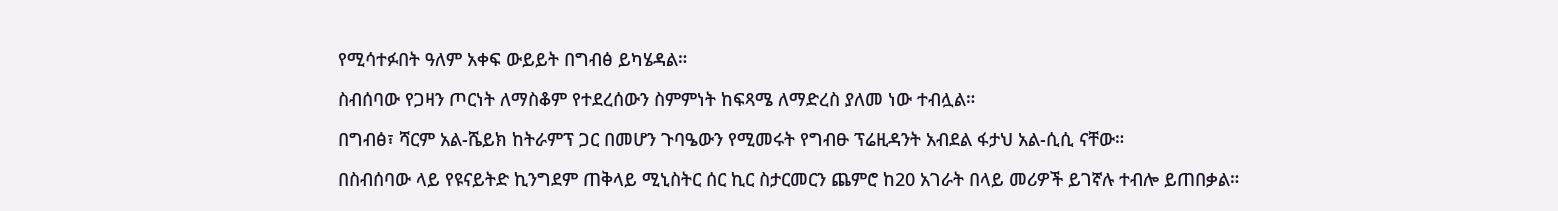የሚሳተፉበት ዓለም አቀፍ ውይይት በግብፅ ይካሄዳል።

ስብሰባው የጋዛን ጦርነት ለማስቆም የተደረሰውን ስምምነት ከፍጻሜ ለማድረስ ያለመ ነው ተብሏል።

በግብፅ፣ ሻርም አል-ሼይክ ከትራምፕ ጋር በመሆን ጉባዔውን የሚመሩት የግብፁ ፕሬዚዳንት አብደል ፋታህ አል-ሲሲ ናቸው።

በስብሰባው ላይ የዩናይትድ ኪንግደም ጠቅላይ ሚኒስትር ሰር ኪር ስታርመርን ጨምሮ ከ20 አገራት በላይ መሪዎች ይገኛሉ ተብሎ ይጠበቃል።